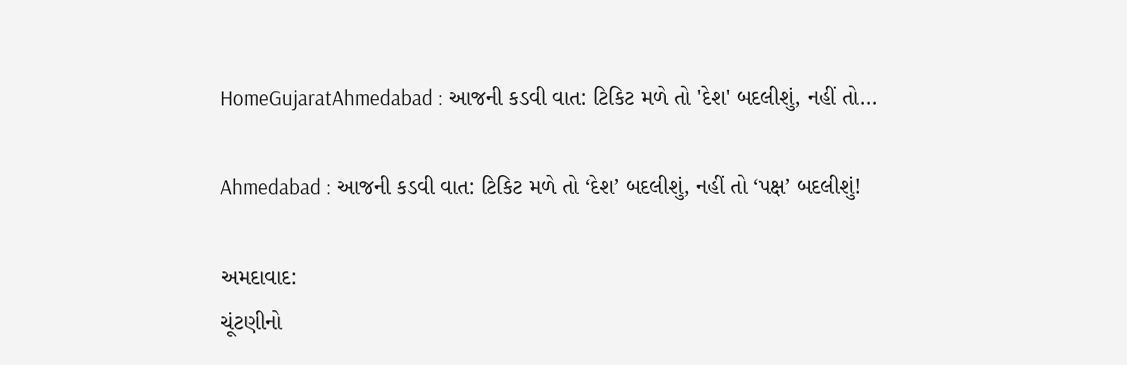HomeGujaratAhmedabad : આજની કડવી વાત: ટિકિટ મળે તો 'દેશ' બદલીશું, નહીં તો...

Ahmedabad : આજની કડવી વાત: ટિકિટ મળે તો ‘દેશ’ બદલીશું, નહીં તો ‘પક્ષ’ બદલીશું!

અમદાવાદ:
ચૂંટણીનો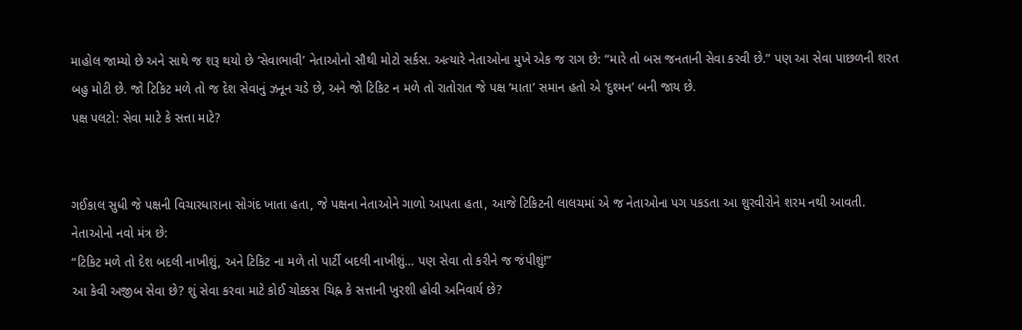માહોલ જામ્યો છે અને સાથે જ શરૂ થયો છે ‘સેવાભાવી’ નેતાઓનો સૌથી મોટો સર્કસ. અત્યારે નેતાઓના મુખે એક જ રાગ છે: “મારે તો બસ જનતાની સેવા કરવી છે.” પણ આ સેવા પાછળની શરત બહુ મોટી છે. જો ટિકિટ મળે તો જ દેશ સેવાનું ઝનૂન ચડે છે, અને જો ટિકિટ ન મળે તો રાતોરાત જે પક્ષ ‘માતા’ સમાન હતો એ ‘દુશ્મન’ બની જાય છે.
પક્ષ પલટો: સેવા માટે કે સત્તા માટે?


ગઈકાલ સુધી જે પક્ષની વિચારધારાના સોગંદ ખાતા હતા, જે પક્ષના નેતાઓને ગાળો આપતા હતા, આજે ટિકિટની લાલચમાં એ જ નેતાઓના પગ પકડતા આ શુરવીરોને શરમ નથી આવતી. નેતાઓનો નવો મંત્ર છે:
“ટિકિટ મળે તો દેશ બદલી નાખીશું, અને ટિકિટ ના મળે તો પાર્ટી બદલી નાખીશું… પણ સેવા તો કરીને જ જંપીશું!”
આ કેવી અજીબ સેવા છે? શું સેવા કરવા માટે કોઈ ચોક્કસ ચિહ્ન કે સત્તાની ખુરશી હોવી અનિવાર્ય છે?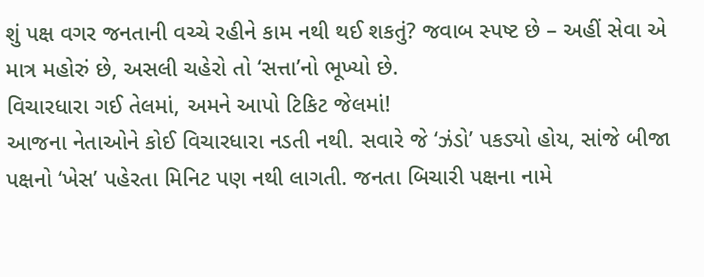શું પક્ષ વગર જનતાની વચ્ચે રહીને કામ નથી થઈ શકતું? જવાબ સ્પષ્ટ છે – અહીં સેવા એ માત્ર મહોરું છે, અસલી ચહેરો તો ‘સત્તા’નો ભૂખ્યો છે.
વિચારધારા ગઈ તેલમાં, અમને આપો ટિકિટ જેલમાં!
આજના નેતાઓને કોઈ વિચારધારા નડતી નથી. સવારે જે ‘ઝંડો’ પકડ્યો હોય, સાંજે બીજા પક્ષનો ‘ખેસ’ પહેરતા મિનિટ પણ નથી લાગતી. જનતા બિચારી પક્ષના નામે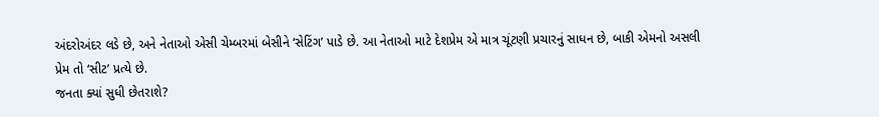અંદરોઅંદર લડે છે, અને નેતાઓ એસી ચેમ્બરમાં બેસીને ‘સેટિંગ’ પાડે છે. આ નેતાઓ માટે દેશપ્રેમ એ માત્ર ચૂંટણી પ્રચારનું સાધન છે, બાકી એમનો અસલી પ્રેમ તો ‘સીટ’ પ્રત્યે છે.
જનતા ક્યાં સુધી છેતરાશે?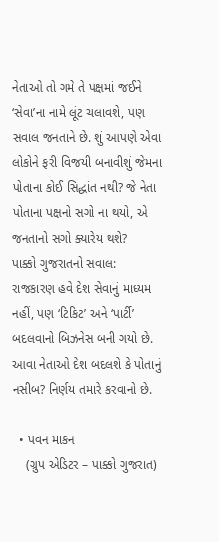નેતાઓ તો ગમે તે પક્ષમાં જઈને ‘સેવા’ના નામે લૂંટ ચલાવશે, પણ સવાલ જનતાને છે. શું આપણે એવા લોકોને ફરી વિજયી બનાવીશું જેમના પોતાના કોઈ સિદ્ધાંત નથી? જે નેતા પોતાના પક્ષનો સગો ના થયો, એ જનતાનો સગો ક્યારેય થશે?
પાક્કો ગુજરાતનો સવાલ:
રાજકારણ હવે દેશ સેવાનું માધ્યમ નહીં, પણ ‘ટિકિટ’ અને ‘પાર્ટી’ બદલવાનો બિઝનેસ બની ગયો છે. આવા નેતાઓ દેશ બદલશે કે પોતાનું નસીબ? નિર્ણય તમારે કરવાનો છે.

  • પવન માકન
    (ગ્રુપ એડિટર – પાક્કો ગુજરાત)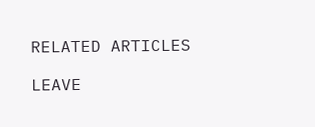RELATED ARTICLES

LEAVE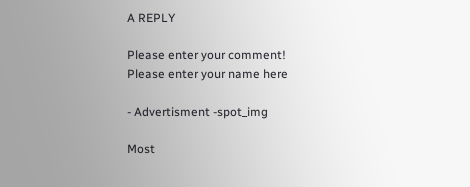A REPLY

Please enter your comment!
Please enter your name here

- Advertisment -spot_img

Most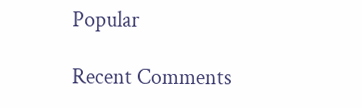Popular

Recent Comments